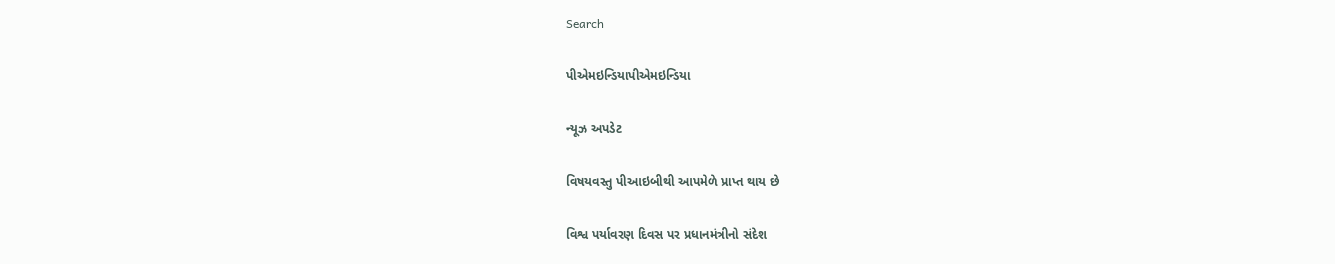Search

પીએમઇન્ડિયાપીએમઇન્ડિયા

ન્યૂઝ અપડેટ

વિષયવસ્તુ પીઆઇબીથી આપમેળે પ્રાપ્ત થાય છે

વિશ્વ પર્યાવરણ દિવસ પર પ્રધાનમંત્રીનો સંદેશ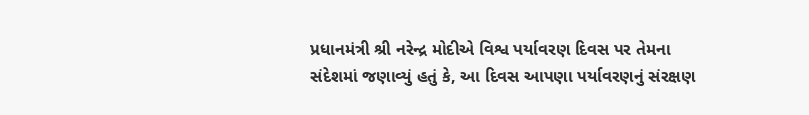પ્રધાનમંત્રી શ્રી નરેન્દ્ર મોદીએ વિશ્વ પર્યાવરણ દિવસ પર તેમના સંદેશમાં જણાવ્યું હતું કે, આ દિવસ આપણા પર્યાવરણનું સંરક્ષણ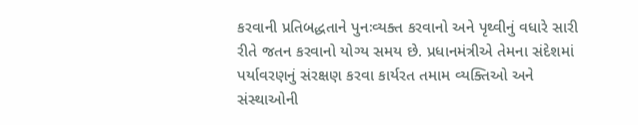કરવાની પ્રતિબદ્ધતાને પુનઃવ્યક્ત કરવાનો અને પૃથ્વીનું વધારે સારી રીતે જતન કરવાનો યોગ્ય સમય છે. પ્રધાનમંત્રીએ તેમના સંદેશમાં પર્યાવરણનું સંરક્ષણ કરવા કાર્યરત તમામ વ્યક્તિઓ અને સંસ્થાઓની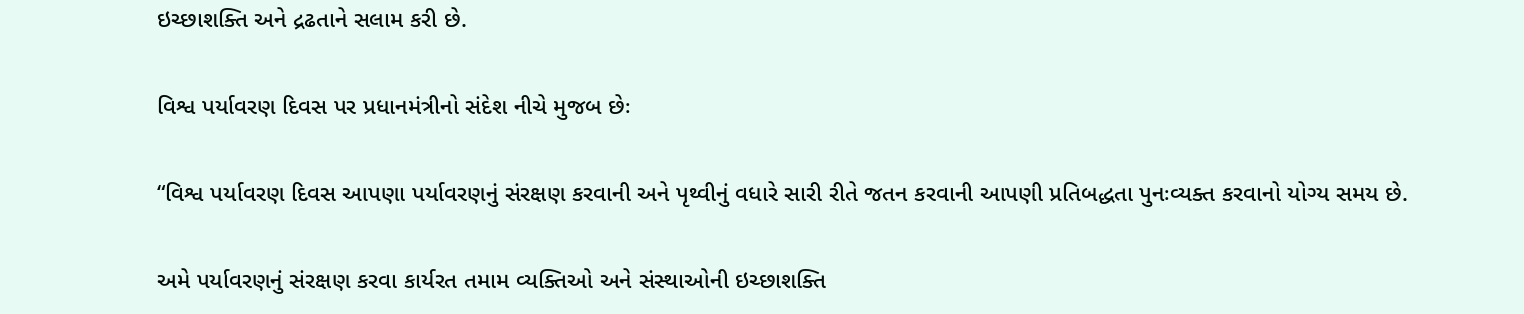ઇચ્છાશક્તિ અને દ્રઢતાને સલામ કરી છે.

વિશ્વ પર્યાવરણ દિવસ પર પ્રધાનમંત્રીનો સંદેશ નીચે મુજબ છેઃ

“વિશ્વ પર્યાવરણ દિવસ આપણા પર્યાવરણનું સંરક્ષણ કરવાની અને પૃથ્વીનું વધારે સારી રીતે જતન કરવાની આપણી પ્રતિબદ્ધતા પુનઃવ્યક્ત કરવાનો યોગ્ય સમય છે.

અમે પર્યાવરણનું સંરક્ષણ કરવા કાર્યરત તમામ વ્યક્તિઓ અને સંસ્થાઓની ઇચ્છાશક્તિ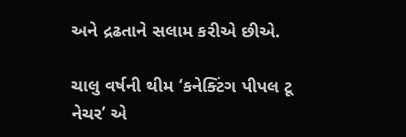અને દ્રઢતાને સલામ કરીએ છીએ.

ચાલુ વર્ષની થીમ ‘કનેક્ટિંગ પીપલ ટૂ નેચર’ એ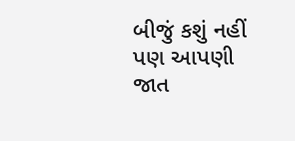બીજું કશું નહીં પણ આપણી જાત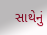સાથેનું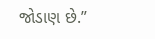જોડાણ છે.”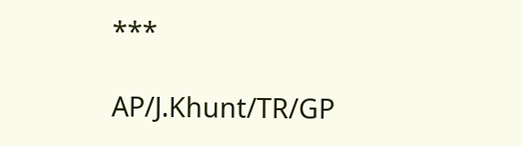***

AP/J.Khunt/TR/GP